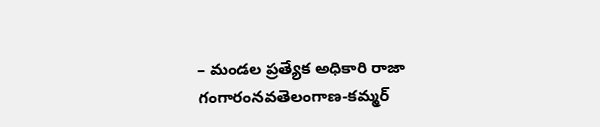– మండల ప్రత్యేక అధికారి రాజా గంగారంనవతెలంగాణ-కమ్మర్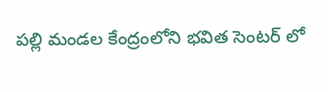పల్లి మండల కేంద్రంలోని భవిత సెంటర్ లో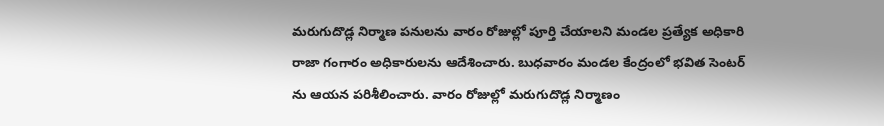మరుగుదొడ్ల నిర్మాణ పనులను వారం రోజుల్లో పూర్తి చేయాలని మండల ప్రత్యేక అధికారి రాజా గంగారం అధికారులను ఆదేశించారు. బుధవారం మండల కేంద్రంలో భవిత సెంటర్ ను ఆయన పరిశీలించారు. వారం రోజుల్లో మరుగుదొడ్ల నిర్మాణం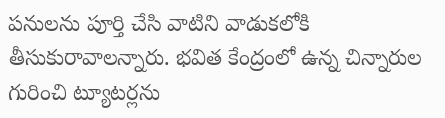పనులను పూర్తి చేసి వాటిని వాడుకలోకి తీసుకురావాలన్నారు. భవిత కేంద్రంలో ఉన్న చిన్నారుల గురించి ట్యూటర్లను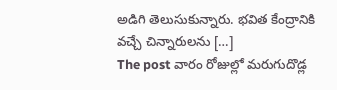అడిగి తెలుసుకున్నారు. భవిత కేంద్రానికి వచ్చే చిన్నారులను […]
The post వారం రోజుల్లో మరుగుదొడ్ల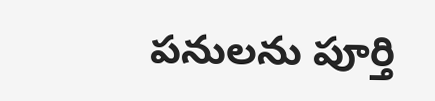పనులను పూర్తి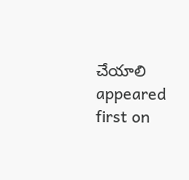చేయాలి appeared first on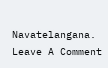Navatelangana.
Leave A Comment